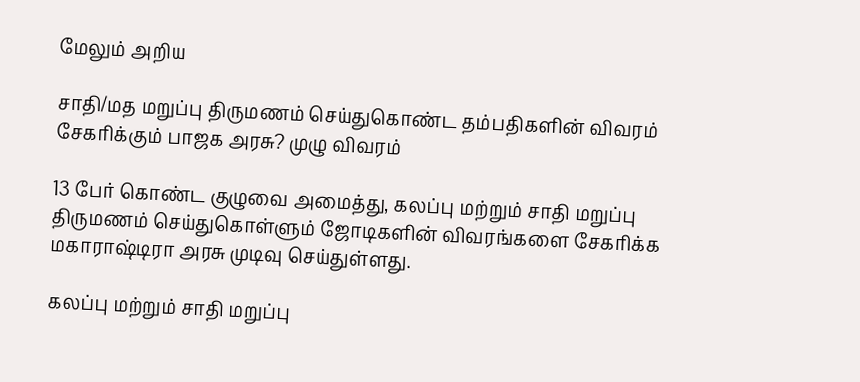மேலும் அறிய

சாதி/மத மறுப்பு திருமணம் செய்துகொண்ட தம்பதிகளின் விவரம் சேகரிக்கும் பாஜக அரசு? முழு விவரம்

13 பேர் கொண்ட குழுவை அமைத்து, கலப்பு மற்றும் சாதி மறுப்பு திருமணம் செய்துகொள்ளும் ஜோடிகளின் விவரங்களை சேகரிக்க மகாராஷ்டிரா அரசு முடிவு செய்துள்ளது.

கலப்பு மற்றும் சாதி மறுப்பு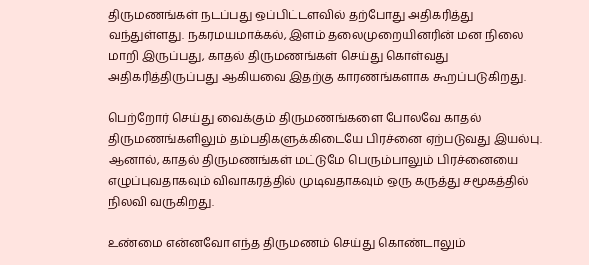திருமணங்கள் நடப்பது ஒப்பிட்டளவில் தற்போது அதிகரித்து வந்துள்ளது. நகரமயமாக்கல், இளம் தலைமுறையினரின் மன நிலை மாறி இருப்பது, காதல் திருமணங்கள் செய்து கொள்வது அதிகரித்திருப்பது ஆகியவை இதற்கு காரணங்களாக கூறப்படுகிறது.

பெற்றோர் செய்து வைக்கும் திருமணங்களை போலவே காதல் திருமணங்களிலும் தம்பதிகளுக்கிடையே பிரச்னை ஏற்படுவது இயல்பு. ஆனால், காதல் திருமணங்கள் மட்டுமே பெரும்பாலும் பிரச்னையை எழுப்புவதாகவும் விவாகரத்தில் முடிவதாகவும் ஒரு கருத்து சமூகத்தில் நிலவி வருகிறது.

உண்மை என்னவோ எந்த திருமணம் செய்து கொண்டாலும்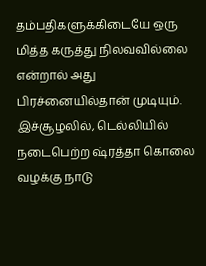தம்பதிகளுக்கிடையே ஒரு மித்த கருத்து நிலவவில்லை என்றால் அது பிரச்னையில்தான் முடியும். இச்சூழலில், டெல்லியில் நடைபெற்ற ஷ்ரத்தா கொலை வழக்கு நாடு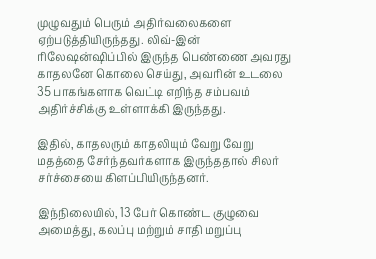முழுவதும் பெரும் அதிர்வலைகளை ஏற்படுத்தியிருந்தது. லிவ்-இன் ரிலேஷன்ஷிப்பில் இருந்த பெண்ணை அவரது காதலனே கொலை செய்து, அவரின் உடலை 35 பாகங்களாக வெட்டி எறிந்த சம்பவம் அதிர்ச்சிக்கு உள்ளாக்கி இருந்தது.

இதில், காதலரும் காதலியும் வேறு வேறு மதத்தை சேர்ந்தவர்களாக இருந்ததால் சிலர் சர்ச்சையை கிளப்பியிருந்தனர்.

இந்நிலையில், 13 பேர் கொண்ட குழுவை அமைத்து, கலப்பு மற்றும் சாதி மறுப்பு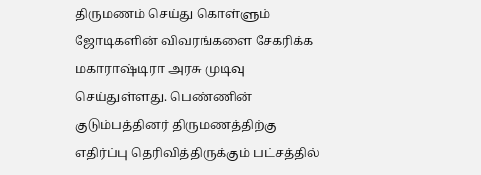திருமணம் செய்து கொள்ளும் ஜோடிகளின் விவரங்களை சேகரிக்க மகாராஷ்டிரா அரசு முடிவு செய்துள்ளது. பெண்ணின் குடும்பத்தினர் திருமணத்திற்கு எதிர்ப்பு தெரிவித்திருக்கும் பட்சத்தில்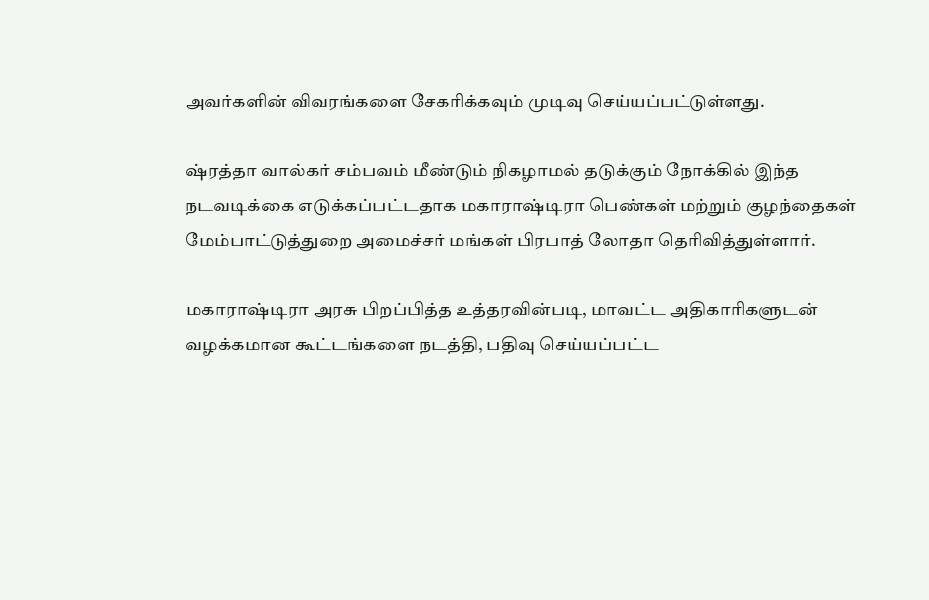அவர்களின் விவரங்களை சேகரிக்கவும் முடிவு செய்யப்பட்டுள்ளது.

ஷ்ரத்தா வால்கர் சம்பவம் மீண்டும் நிகழாமல் தடுக்கும் நோக்கில் இந்த நடவடிக்கை எடுக்கப்பட்டதாக மகாராஷ்டிரா பெண்கள் மற்றும் குழந்தைகள் மேம்பாட்டுத்துறை அமைச்சர் மங்கள் பிரபாத் லோதா தெரிவித்துள்ளார்.

மகாராஷ்டிரா அரசு பிறப்பித்த உத்தரவின்படி, மாவட்ட அதிகாரிகளுடன் வழக்கமான கூட்டங்களை நடத்தி, பதிவு செய்யப்பட்ட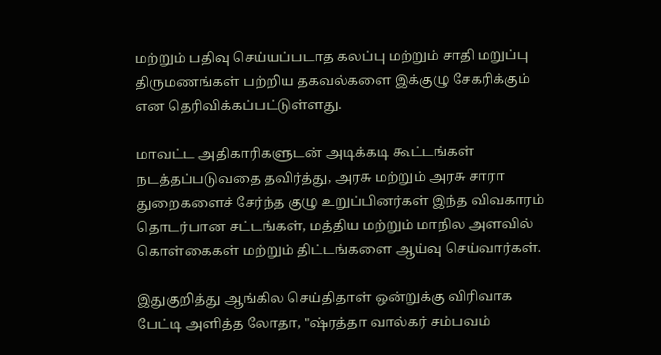மற்றும் பதிவு செய்யப்படாத கலப்பு மற்றும் சாதி மறுப்பு திருமணங்கள் பற்றிய தகவல்களை இக்குழு சேகரிக்கும் என தெரிவிக்கப்பட்டுள்ளது.

மாவட்ட அதிகாரிகளுடன் அடிக்கடி கூட்டங்கள் நடத்தப்படுவதை தவிர்த்து, அரசு மற்றும் அரசு சாரா துறைகளைச் சேர்ந்த குழு உறுப்பினர்கள் இந்த விவகாரம் தொடர்பான சட்டங்கள், மத்திய மற்றும் மாநில அளவில் கொள்கைகள் மற்றும் திட்டங்களை ஆய்வு செய்வார்கள்.

இதுகுறித்து ஆங்கில செய்திதாள் ஒன்றுக்கு விரிவாக பேட்டி அளித்த லோதா, "ஷ்ரத்தா வால்கர் சம்பவம்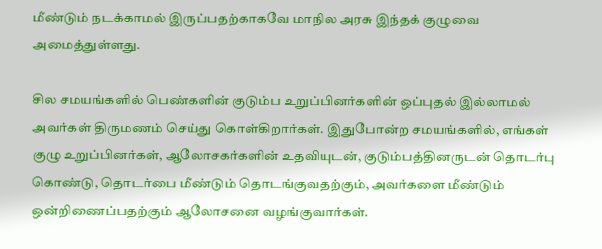மீண்டும் நடக்காமல் இருப்பதற்காகவே மாநில அரசு இந்தக் குழுவை அமைத்துள்ளது.

சில சமயங்களில் பெண்களின் குடும்ப உறுப்பினர்களின் ஒப்புதல் இல்லாமல் அவர்கள் திருமணம் செய்து கொள்கிறார்கள். இதுபோன்ற சமயங்களில், எங்கள் குழு உறுப்பினர்கள், ஆலோசகர்களின் உதவியுடன், குடும்பத்தினருடன் தொடர்பு கொண்டு, தொடர்பை மீண்டும் தொடங்குவதற்கும், அவர்களை மீண்டும் ஒன்றிணைப்பதற்கும் ஆலோசனை வழங்குவார்கள்.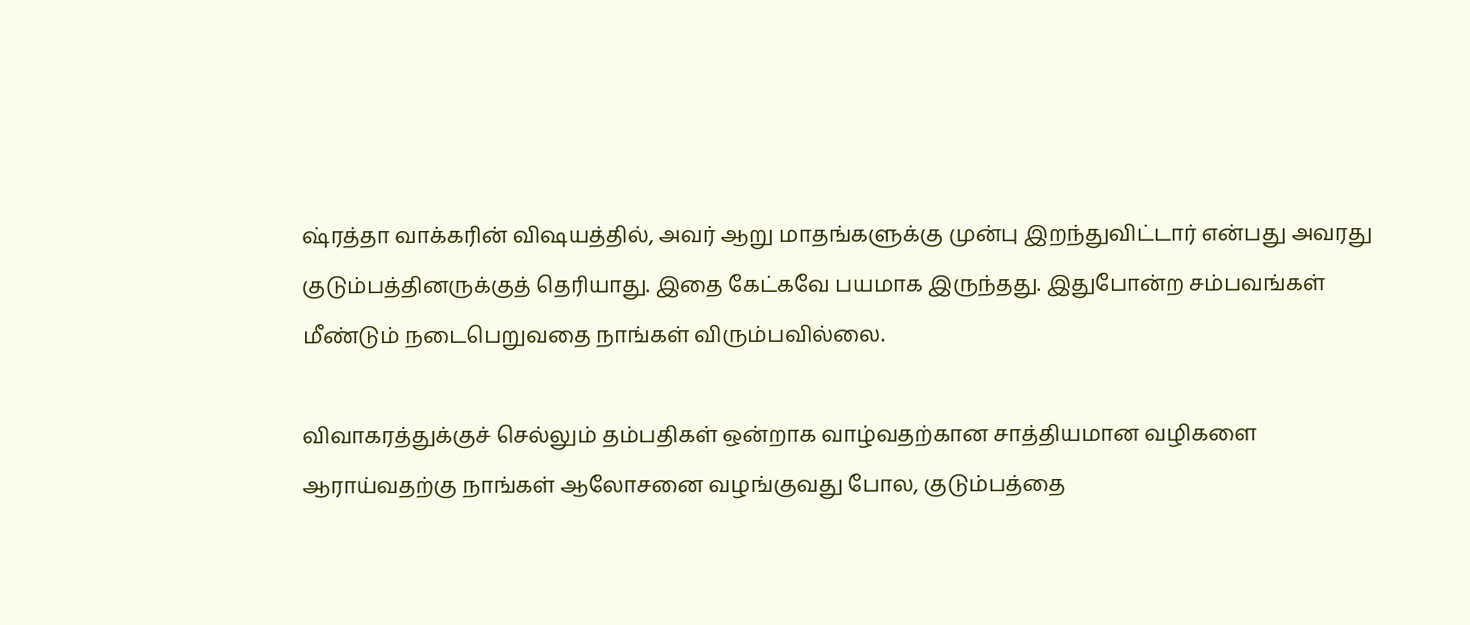ஷ்ரத்தா வாக்கரின் விஷயத்தில், அவர் ஆறு மாதங்களுக்கு முன்பு இறந்துவிட்டார் என்பது அவரது குடும்பத்தினருக்குத் தெரியாது. இதை கேட்கவே பயமாக இருந்தது. இதுபோன்ற சம்பவங்கள் மீண்டும் நடைபெறுவதை நாங்கள் விரும்பவில்லை.

விவாகரத்துக்குச் செல்லும் தம்பதிகள் ஒன்றாக வாழ்வதற்கான சாத்தியமான வழிகளை ஆராய்வதற்கு நாங்கள் ஆலோசனை வழங்குவது போல, குடும்பத்தை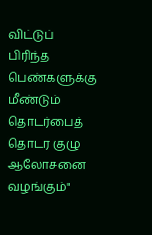விட்டுப் பிரிந்த பெண்களுக்கு மீண்டும் தொடர்பைத் தொடர குழு ஆலோசனை வழங்கும்"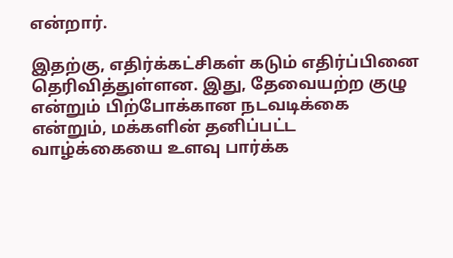என்றார்.

இதற்கு, எதிர்க்கட்சிகள் கடும் எதிர்ப்பினை தெரிவித்துள்ளன. இது, தேவையற்ற குழு என்றும் பிற்போக்கான நடவடிக்கை என்றும், மக்களின் தனிப்பட்ட வாழ்க்கையை உளவு பார்க்க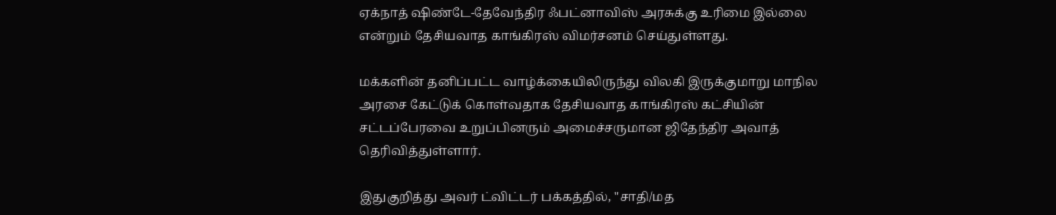ஏக்நாத் ஷிண்டே-தேவேந்திர ஃபட்னாவிஸ் அரசுக்கு உரிமை இல்லை என்றும் தேசியவாத காங்கிரஸ் விமர்சனம் செய்துள்ளது.

மக்களின் தனிப்பட்ட வாழ்க்கையிலிருந்து விலகி இருக்குமாறு மாநில அரசை கேட்டுக் கொள்வதாக தேசியவாத காங்கிரஸ் கட்சியின் சட்டப்பேரவை உறுப்பினரும் அமைச்சருமான ஜிதேந்திர அவாத் தெரிவித்துள்ளார்.

இதுகுறித்து அவர் ட்விட்டர் பக்கத்தில், "சாதி/மத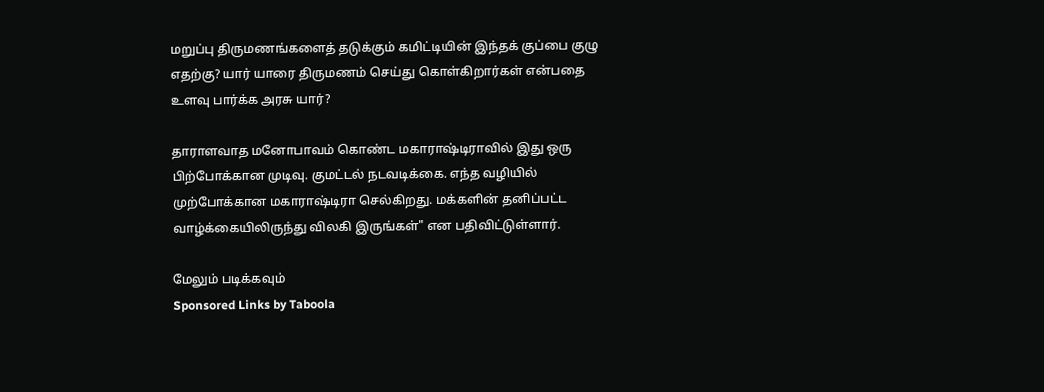மறுப்பு திருமணங்களைத் தடுக்கும் கமிட்டியின் இந்தக் குப்பை குழு எதற்கு? யார் யாரை திருமணம் செய்து கொள்கிறார்கள் என்பதை உளவு பார்க்க அரசு யார்?

தாராளவாத மனோபாவம் கொண்ட மகாராஷ்டிராவில் இது ஒரு பிற்போக்கான முடிவு. குமட்டல் நடவடிக்கை. எந்த வழியில் முற்போக்கான மகாராஷ்டிரா செல்கிறது. மக்களின் தனிப்பட்ட வாழ்க்கையிலிருந்து விலகி இருங்கள்" என பதிவிட்டுள்ளார்.

மேலும் படிக்கவும்
Sponsored Links by Taboola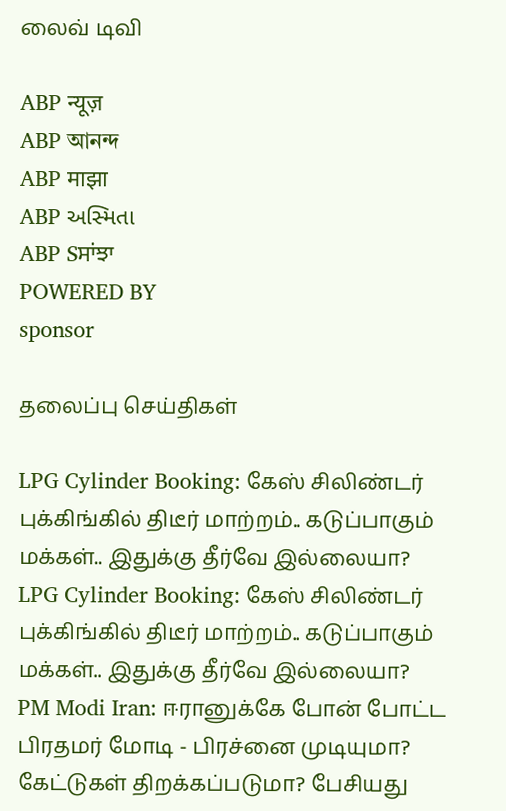லைவ் டிவி

ABP न्यूज़
ABP আনন্দ
ABP माझा
ABP અસ્મિતા
ABP Sਸਾਂਝਾ
POWERED BY
sponsor

தலைப்பு செய்திகள்

LPG Cylinder Booking: கேஸ் சிலிண்டர் புக்கிங்கில் திடீர் மாற்றம்.. கடுப்பாகும் மக்கள்.. இதுக்கு தீர்வே இல்லையா?
LPG Cylinder Booking: கேஸ் சிலிண்டர் புக்கிங்கில் திடீர் மாற்றம்.. கடுப்பாகும் மக்கள்.. இதுக்கு தீர்வே இல்லையா?
PM Modi Iran: ஈரானுக்கே போன் போட்ட பிரதமர் மோடி - பிரச்னை முடியுமா? கேட்டுகள் திறக்கப்படுமா? பேசியது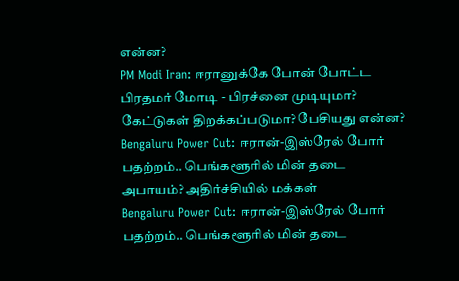என்ன?
PM Modi Iran: ஈரானுக்கே போன் போட்ட பிரதமர் மோடி - பிரச்னை முடியுமா? கேட்டுகள் திறக்கப்படுமா? பேசியது என்ன?
Bengaluru Power Cut: ஈரான்-இஸ்ரேல் போர் பதற்றம்.. பெங்களூரில் மின் தடை அபாயம்? அதிர்ச்சியில் மக்கள்
Bengaluru Power Cut: ஈரான்-இஸ்ரேல் போர் பதற்றம்.. பெங்களூரில் மின் தடை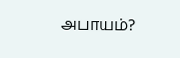அபாயம்?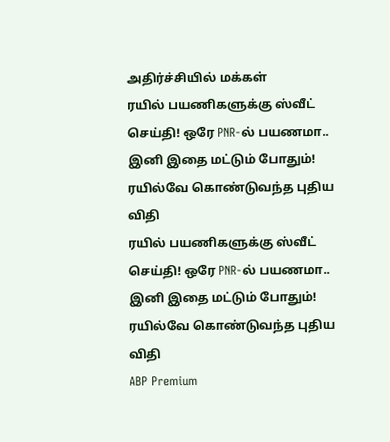அதிர்ச்சியில் மக்கள்
ரயில் பயணிகளுக்கு ஸ்வீட் செய்தி! ஒரே PNR-ல் பயணமா.. இனி இதை மட்டும் போதும்! ரயில்வே கொண்டுவந்த புதிய விதி
ரயில் பயணிகளுக்கு ஸ்வீட் செய்தி! ஒரே PNR-ல் பயணமா.. இனி இதை மட்டும் போதும்! ரயில்வே கொண்டுவந்த புதிய விதி
ABP Premium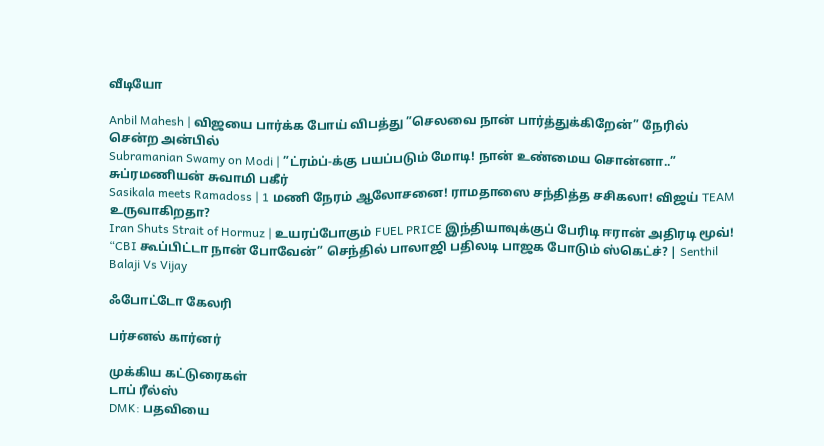வீடியோ

Anbil Mahesh | விஜயை பார்க்க போய் விபத்து ”செலவை நான் பார்த்துக்கிறேன்” நேரில் சென்ற அன்பில்
Subramanian Swamy on Modi | ”ட்ரம்ப்-க்கு பயப்படும் மோடி! நான் உண்மைய சொன்னா..” சுப்ரமணியன் சுவாமி பகீர்
Sasikala meets Ramadoss | 1 மணி நேரம் ஆலோசனை! ராமதாஸை சந்தித்த சசிகலா! விஜய் TEAM உருவாகிறதா?
Iran Shuts Strait of Hormuz | உயரப்போகும் FUEL PRICE இந்தியாவுக்குப் பேரிடி ஈரான் அதிரடி மூவ்!
“CBI கூப்பிட்டா நான் போவேன்” செந்தில் பாலாஜி பதிலடி பாஜக போடும் ஸ்கெட்ச்? | Senthil Balaji Vs Vijay

ஃபோட்டோ கேலரி

பர்சனல் கார்னர்

முக்கிய கட்டுரைகள்
டாப் ரீல்ஸ்
DMK: பதவியை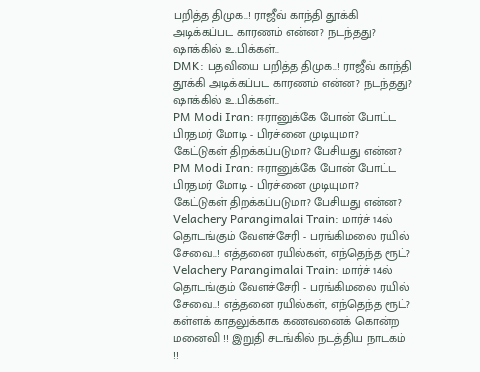பறித்த திமுக..! ராஜீவ் காந்தி தூக்கி அடிக்கப்பட காரணம் என்ன? நடந்தது? ஷாக்கில் உ.பிக்கள்..
DMK: பதவியை பறித்த திமுக..! ராஜீவ் காந்தி தூக்கி அடிக்கப்பட காரணம் என்ன? நடந்தது? ஷாக்கில் உ.பிக்கள்..
PM Modi Iran: ஈரானுக்கே போன் போட்ட பிரதமர் மோடி - பிரச்னை முடியுமா? கேட்டுகள் திறக்கப்படுமா? பேசியது என்ன?
PM Modi Iran: ஈரானுக்கே போன் போட்ட பிரதமர் மோடி - பிரச்னை முடியுமா? கேட்டுகள் திறக்கப்படுமா? பேசியது என்ன?
Velachery Parangimalai Train: மார்ச் 14ல் தொடங்கும் வேளச்சேரி - பரங்கிமலை ரயில் சேவை..! எத்தனை ரயில்கள், எந்தெந்த ரூட்?
Velachery Parangimalai Train: மார்ச் 14ல் தொடங்கும் வேளச்சேரி - பரங்கிமலை ரயில் சேவை..! எத்தனை ரயில்கள், எந்தெந்த ரூட்?
கள்ளக் காதலுக்காக கணவனைக் கொன்ற மனைவி !! இறுதி சடங்கில் நடத்திய நாடகம் !!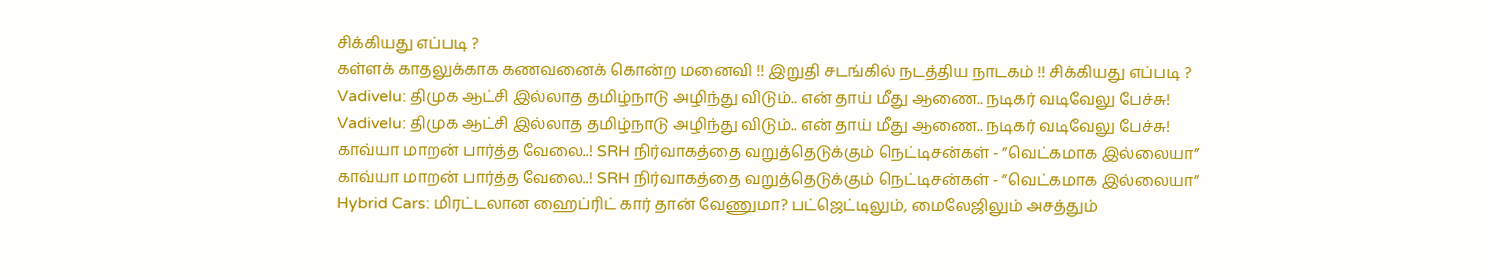சிக்கியது எப்படி ?
கள்ளக் காதலுக்காக கணவனைக் கொன்ற மனைவி !! இறுதி சடங்கில் நடத்திய நாடகம் !! சிக்கியது எப்படி ?
Vadivelu: திமுக ஆட்சி இல்லாத தமிழ்நாடு அழிந்து விடும்.. என் தாய் மீது ஆணை.. நடிகர் வடிவேலு பேச்சு!
Vadivelu: திமுக ஆட்சி இல்லாத தமிழ்நாடு அழிந்து விடும்.. என் தாய் மீது ஆணை.. நடிகர் வடிவேலு பேச்சு!
காவ்யா மாறன் பார்த்த வேலை..! SRH நிர்வாகத்தை வறுத்தெடுக்கும் நெட்டிசன்கள் - ”வெட்கமாக இல்லையா”
காவ்யா மாறன் பார்த்த வேலை..! SRH நிர்வாகத்தை வறுத்தெடுக்கும் நெட்டிசன்கள் - ”வெட்கமாக இல்லையா”
Hybrid Cars: மிரட்டலான ஹைப்ரிட் கார் தான் வேணுமா? பட்ஜெட்டிலும், மைலேஜிலும் அசத்தும்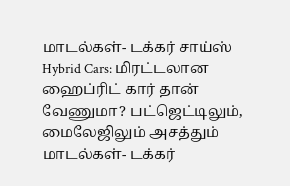மாடல்கள்- டக்கர் சாய்ஸ்
Hybrid Cars: மிரட்டலான ஹைப்ரிட் கார் தான் வேணுமா? பட்ஜெட்டிலும், மைலேஜிலும் அசத்தும் மாடல்கள்- டக்கர்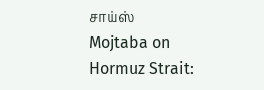சாய்ஸ்
Mojtaba on Hormuz Strait: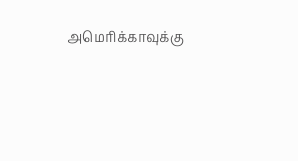அமெரிக்காவுக்கு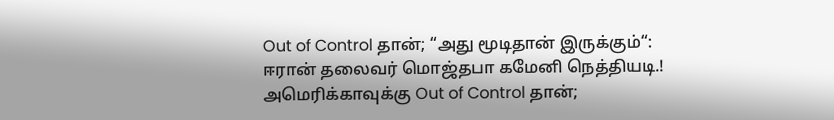Out of Control தான்; “அது மூடிதான் இருக்கும்“: ஈரான் தலைவர் மொஜ்தபா கமேனி நெத்தியடி.!
அமெரிக்காவுக்கு Out of Control தான்;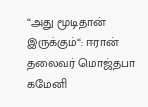“அது மூடிதான் இருக்கும்“: ஈரான் தலைவர் மொஜ்தபா கமேனி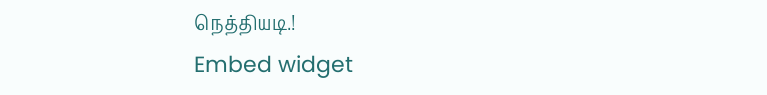நெத்தியடி.!
Embed widget